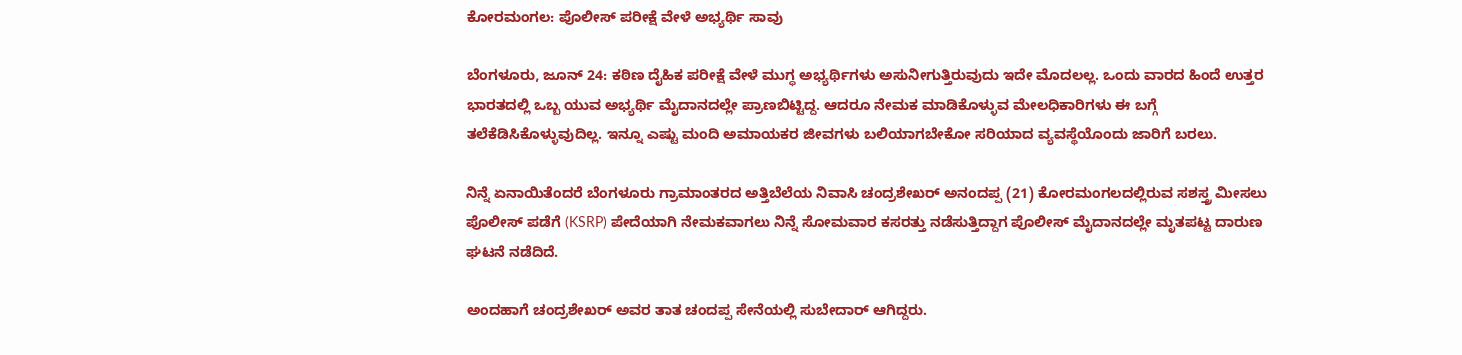ಕೋರಮಂಗಲ: ಪೊಲೀಸ್ ಪರೀಕ್ಷೆ ವೇಳೆ ಅಭ್ಯರ್ಥಿ ಸಾವು

ಬೆಂಗಳೂರು, ಜೂನ್ 24: ಕಠಿಣ ದೈಹಿಕ ಪರೀಕ್ಷೆ ವೇಳೆ ಮುಗ್ಧ ಅಭ್ಯರ್ಥಿಗಳು ಅಸುನೀಗುತ್ತಿರುವುದು ಇದೇ ಮೊದಲಲ್ಲ. ಒಂದು ವಾರದ ಹಿಂದೆ ಉತ್ತರ ಭಾರತದಲ್ಲಿ ಒಬ್ಬ ಯುವ ಅಭ್ಯರ್ಥಿ ಮೈದಾನದಲ್ಲೇ ಪ್ರಾಣಬಿಟ್ಟಿದ್ದ. ಆದರೂ ನೇಮಕ ಮಾಡಿಕೊಳ್ಳುವ ಮೇಲಧಿಕಾರಿಗಳು ಈ ಬಗ್ಗೆ ತಲೆಕೆಡಿಸಿಕೊಳ್ಳುವುದಿಲ್ಲ. ಇನ್ನೂ ಎಷ್ಟು ಮಂದಿ ಅಮಾಯಕರ ಜೀವಗಳು ಬಲಿಯಾಗಬೇಕೋ ಸರಿಯಾದ ವ್ಯವಸ್ಥೆಯೊಂದು ಜಾರಿಗೆ ಬರಲು.

ನಿನ್ನೆ ಏನಾಯಿತೆಂದರೆ ಬೆಂಗಳೂರು ಗ್ರಾಮಾಂತರದ ಅತ್ತಿಬೆಲೆಯ ನಿವಾಸಿ ಚಂದ್ರಶೇಖರ್ ಅನಂದಪ್ಪ (21) ಕೋರಮಂಗಲದಲ್ಲಿರುವ ಸಶಸ್ತ್ರ ಮೀಸಲು ಪೊಲೀಸ್ ಪಡೆಗೆ (KSRP) ಪೇದೆಯಾಗಿ ನೇಮಕವಾಗಲು ನಿನ್ನೆ ಸೋಮವಾರ ಕಸರತ್ತು ನಡೆಸುತ್ತಿದ್ದಾಗ ಪೊಲೀಸ್ ಮೈದಾನದಲ್ಲೇ ಮೃತಪಟ್ಟ ದಾರುಣ ಘಟನೆ ನಡೆದಿದೆ.

ಅಂದಹಾಗೆ ಚಂದ್ರಶೇಖರ್ ಅವರ ತಾತ ಚಂದಪ್ಪ ಸೇನೆಯಲ್ಲಿ ಸುಬೇದಾರ್ ಆಗಿದ್ದರು.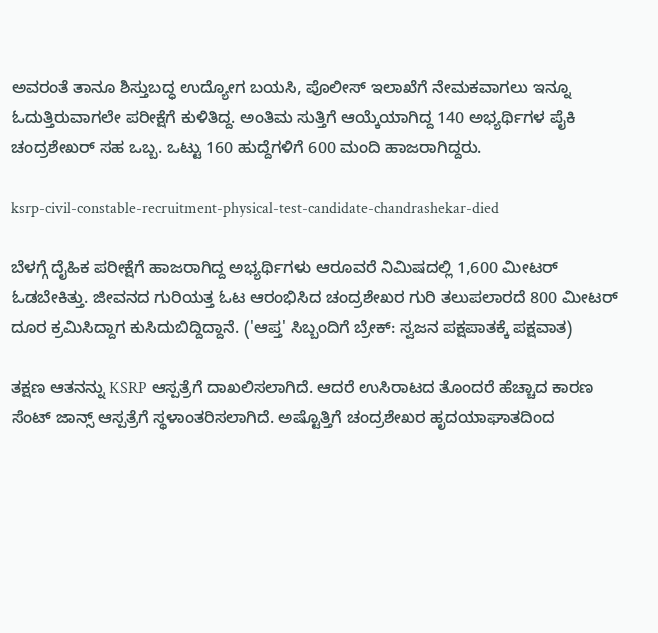ಅವರಂತೆ ತಾನೂ ಶಿಸ್ತುಬದ್ಧ ಉದ್ಯೋಗ ಬಯಸಿ, ಪೊಲೀಸ್ ಇಲಾಖೆಗೆ ನೇಮಕವಾಗಲು ಇನ್ನೂ ಓದುತ್ತಿರುವಾಗಲೇ ಪರೀಕ್ಷೆಗೆ ಕುಳಿತಿದ್ದ. ಅಂತಿಮ ಸುತ್ತಿಗೆ ಆಯ್ಕೆಯಾಗಿದ್ದ 140 ಅಭ್ಯರ್ಥಿಗಳ ಪೈಕಿ ಚಂದ್ರಶೇಖರ್ ಸಹ ಒಬ್ಬ. ಒಟ್ಟು 160 ಹುದ್ದೆಗಳಿಗೆ 600 ಮಂದಿ ಹಾಜರಾಗಿದ್ದರು.

ksrp-civil-constable-recruitment-physical-test-candidate-chandrashekar-died

ಬೆಳಗ್ಗೆ ದೈಹಿಕ ಪರೀಕ್ಷೆಗೆ ಹಾಜರಾಗಿದ್ದ ಅಭ್ಯರ್ಥಿಗಳು ಆರೂವರೆ ನಿಮಿಷದಲ್ಲಿ 1,600 ಮೀಟರ್ ಓಡಬೇಕಿತ್ತು. ಜೀವನದ ಗುರಿಯತ್ತ ಓಟ ಆರಂಭಿಸಿದ ಚಂದ್ರಶೇಖರ ಗುರಿ ತಲುಪಲಾರದೆ 800 ಮೀಟರ್ ದೂರ ಕ್ರಮಿಸಿದ್ದಾಗ ಕುಸಿದುಬಿದ್ದಿದ್ದಾನೆ. ('ಆಪ್ತ' ಸಿಬ್ಬಂದಿಗೆ ಬ್ರೇಕ್: ಸ್ವಜನ ಪಕ್ಷಪಾತಕ್ಕೆ ಪಕ್ಷವಾತ)

ತಕ್ಷಣ ಆತನನ್ನು KSRP ಆಸ್ಪತ್ರೆಗೆ ದಾಖಲಿಸಲಾಗಿದೆ. ಆದರೆ ಉಸಿರಾಟದ ತೊಂದರೆ ಹೆಚ್ಚಾದ ಕಾರಣ ಸೆಂಟ್ ಜಾನ್ಸ್ ಆಸ್ಪತ್ರೆಗೆ ಸ್ಥಳಾಂತರಿಸಲಾಗಿದೆ. ಅಷ್ಟೊತ್ತಿಗೆ ಚಂದ್ರಶೇಖರ ಹೃದಯಾಘಾತದಿಂದ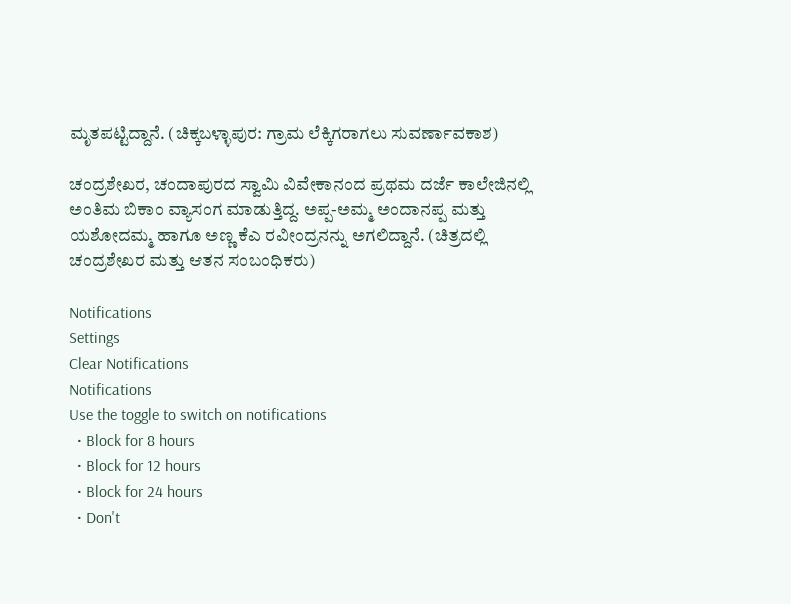ಮೃತಪಟ್ಟಿದ್ದಾನೆ. (ಚಿಕ್ಕಬಳ್ಳಾಪುರ: ಗ್ರಾಮ ಲೆಕ್ಕಿಗರಾಗಲು ಸುವರ್ಣಾವಕಾಶ)

ಚಂದ್ರಶೇಖರ, ಚಂದಾಪುರದ ಸ್ವಾಮಿ ವಿವೇಕಾನಂದ ಪ್ರಥಮ ದರ್ಜೆ ಕಾಲೇಜಿನಲ್ಲಿ ಅಂತಿಮ ಬಿಕಾಂ ವ್ಯಾಸಂಗ ಮಾಡುತ್ತಿದ್ದ. ಅಪ್ಪ-ಅಮ್ಮ ಅಂದಾನಪ್ಪ ಮತ್ತು ಯಶೋದಮ್ಮ ಹಾಗೂ ಅಣ್ಣ ಕೆಎ ರವೀಂದ್ರನನ್ನು ಅಗಲಿದ್ದಾನೆ. (ಚಿತ್ರದಲ್ಲಿ ಚಂದ್ರಶೇಖರ ಮತ್ತು ಆತನ ಸಂಬಂಧಿಕರು)

Notifications
Settings
Clear Notifications
Notifications
Use the toggle to switch on notifications
  • Block for 8 hours
  • Block for 12 hours
  • Block for 24 hours
  • Don't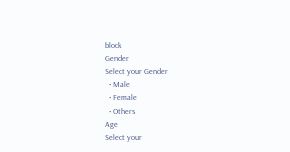block
Gender
Select your Gender
  • Male
  • Female
  • Others
Age
Select your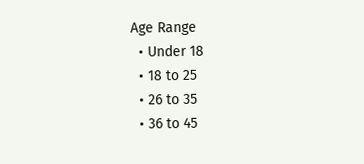Age Range
  • Under 18
  • 18 to 25
  • 26 to 35
  • 36 to 45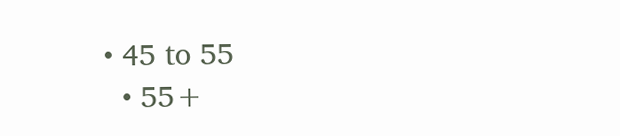• 45 to 55
  • 55+